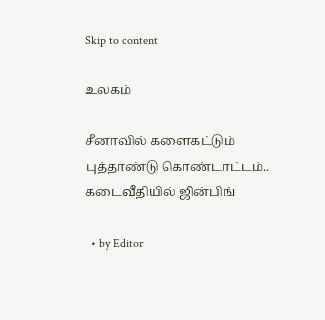Skip to content

உலகம்

சீனாவில் களைகட்டும் புத்தாண்டு கொண்டாட்டம்.. கடைவீதியில் ஜின்பிங்

  • by Editor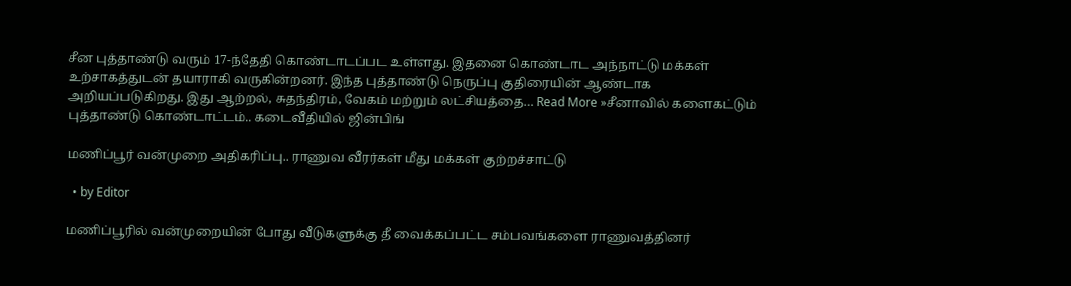சீன புத்தாண்டு வரும் 17-ந்தேதி கொண்டாடப்பட உள்ளது. இதனை கொண்டாட அந்நாட்டு மக்கள் உற்சாகத்துடன் தயாராகி வருகின்றனர். இந்த புத்தாண்டு நெருப்பு குதிரையின் ஆண்டாக அறியப்படுகிறது. இது ஆற்றல், சுதந்திரம், வேகம் மற்றும் லட்சியத்தை… Read More »சீனாவில் களைகட்டும் புத்தாண்டு கொண்டாட்டம்.. கடைவீதியில் ஜின்பிங்

மணிப்பூர் வன்முறை அதிகரிப்பு.. ராணுவ வீரர்கள் மீது மக்கள் குற்றச்சாட்டு

  • by Editor

மணிப்பூரில் வன்முறையின் போது வீடுகளுக்கு தீ வைக்கப்பட்ட சம்பவங்களை ராணுவத்தினர்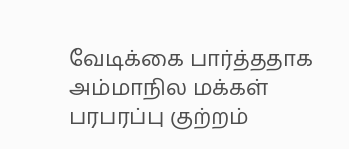வேடிக்கை பார்த்ததாக அம்மாநில மக்கள் பரபரப்பு குற்றம்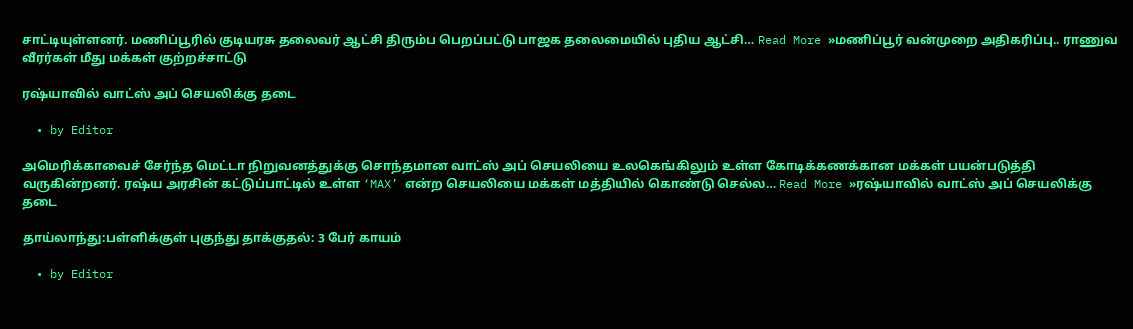சாட்டியுள்ளனர். மணிப்பூரில் குடியரசு தலைவர் ஆட்சி திரும்ப பெறப்பட்டு பாஜக தலைமையில் புதிய ஆட்சி… Read More »மணிப்பூர் வன்முறை அதிகரிப்பு.. ராணுவ வீரர்கள் மீது மக்கள் குற்றச்சாட்டு

ரஷ்யாவில் வாட்ஸ் அப் செயலிக்கு தடை

  • by Editor

அமெரிக்காவைச் சேர்ந்த மெட்டா நிறுவனத்துக்கு சொந்தமான வாட்ஸ் அப் செயலியை உலகெங்கிலும் உள்ள கோடிக்கணக்கான மக்கள் பயன்படுத்தி வருகின்றனர். ரஷ்ய அரசின் கட்டுப்பாட்டில் உள்ள ‘MAX’ என்ற செயலியை மக்கள் மத்தியில் கொண்டு செல்ல… Read More »ரஷ்யாவில் வாட்ஸ் அப் செயலிக்கு தடை

தாய்லாந்து:பள்ளிக்குள் புகுந்து தாக்குதல்: 3 பேர் காயம்

  • by Editor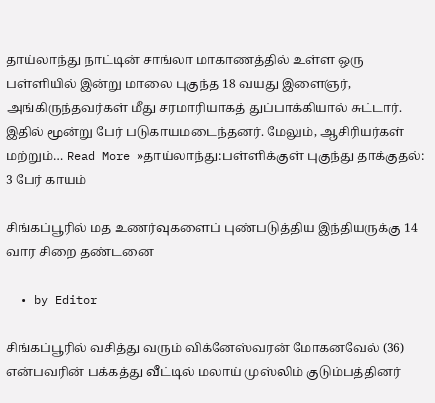தாய்லாந்து நாட்டின் சாங்லா மாகாணத்தில் உள்ள ஒரு பள்ளியில் இன்று மாலை புகுந்த 18 வயது இளைஞர், அங்கிருந்தவர்கள் மீது சரமாரியாகத் துப்பாக்கியால் சுட்டார். இதில் மூன்று பேர் படுகாயமடைந்தனர். மேலும், ஆசிரியர்கள் மற்றும்… Read More »தாய்லாந்து:பள்ளிக்குள் புகுந்து தாக்குதல்: 3 பேர் காயம்

சிங்கப்பூரில் மத உணர்வுகளைப் புண்படுத்திய இந்தியருக்கு 14 வார சிறை தண்டனை

  • by Editor

சிங்கப்பூரில் வசித்து வரும் விக்னேஸ்வரன் மோகனவேல் (36) என்பவரின் பக்கத்து வீட்டில் மலாய் முஸ்லிம் குடும்பத்தினர்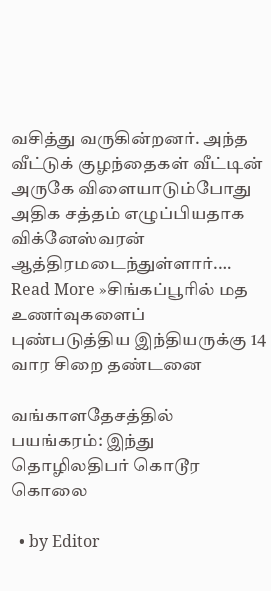வசித்து வருகின்றனர். அந்த வீட்டுக் குழந்தைகள் வீட்டின் அருகே விளையாடும்போது அதிக சத்தம் எழுப்பியதாக விக்னேஸ்வரன் ஆத்திரமடைந்துள்ளார்.… Read More »சிங்கப்பூரில் மத உணர்வுகளைப் புண்படுத்திய இந்தியருக்கு 14 வார சிறை தண்டனை

வங்காளதேசத்தில் பயங்கரம்: இந்து தொழிலதிபர் கொடூர கொலை

  • by Editor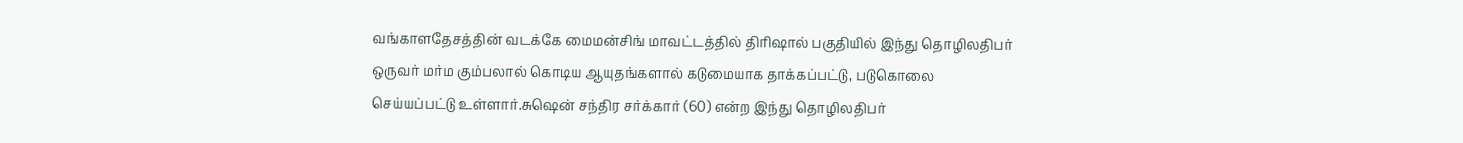வங்காளதேசத்தின் வடக்கே மைமன்சிங் மாவட்டத்தில் திரிஷால் பகுதியில் இந்து தொழிலதிபர் ஒருவர் மர்ம கும்பலால் கொடிய ஆயுதங்களால் கடுமையாக தாக்கப்பட்டு, படுகொலை செய்யப்பட்டு உள்ளார்.சுஷென் சந்திர சர்க்கார் (60) என்ற இந்து தொழிலதிபர்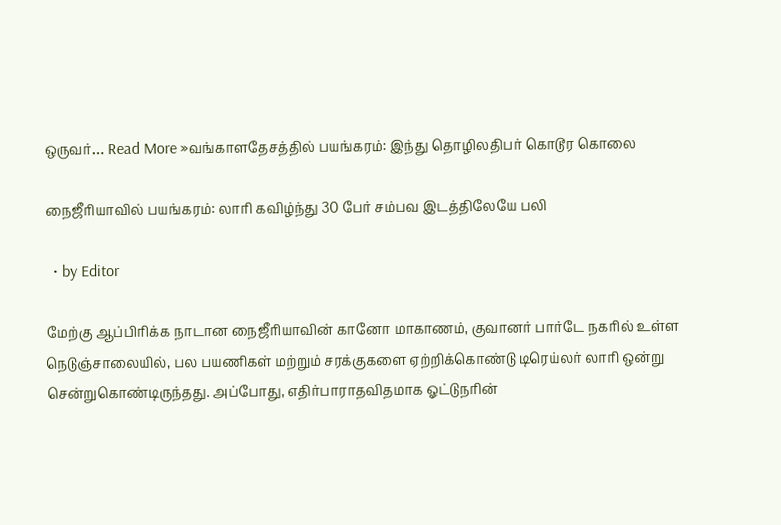ஒருவர்… Read More »வங்காளதேசத்தில் பயங்கரம்: இந்து தொழிலதிபர் கொடூர கொலை

நைஜீரியாவில் பயங்கரம்: லாரி கவிழ்ந்து 30 பேர் சம்பவ இடத்திலேயே பலி

  • by Editor

மேற்கு ஆப்பிரிக்க நாடான நைஜீரியாவின் கானோ மாகாணம், குவானர் பார்டே நகரில் உள்ள நெடுஞ்சாலையில், பல பயணிகள் மற்றும் சரக்குகளை ஏற்றிக்கொண்டு டிரெய்லர் லாரி ஒன்று சென்றுகொண்டிருந்தது. அப்போது, எதிர்பாராதவிதமாக ஓட்டுநரின்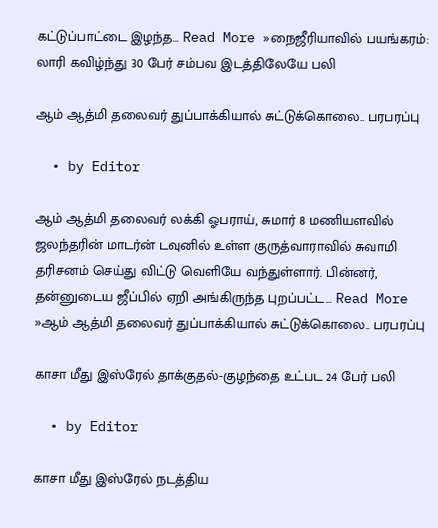கட்டுப்பாட்டை இழந்த… Read More »நைஜீரியாவில் பயங்கரம்: லாரி கவிழ்ந்து 30 பேர் சம்பவ இடத்திலேயே பலி

ஆம் ஆத்மி தலைவர் துப்பாக்கியால் சுட்டுக்கொலை.. பரபரப்பு

  • by Editor

ஆம் ஆத்மி தலைவர் லக்கி ஓபராய், சுமார் 8 மணியளவில் ஜலந்தரின் மாடர்ன் டவுனில் உள்ள குருத்வாராவில் சுவாமி தரிசனம் செய்து விட்டு வெளியே வந்துள்ளார். பின்னர், தன்னுடைய ஜீப்பில் ஏறி அங்கிருந்த புறப்பட்ட… Read More »ஆம் ஆத்மி தலைவர் துப்பாக்கியால் சுட்டுக்கொலை.. பரபரப்பு

காசா மீது இஸ்ரேல் தாக்குதல்-குழந்தை உட்பட 24 பேர் பலி

  • by Editor

காசா மீது இஸ்ரேல் நடத்திய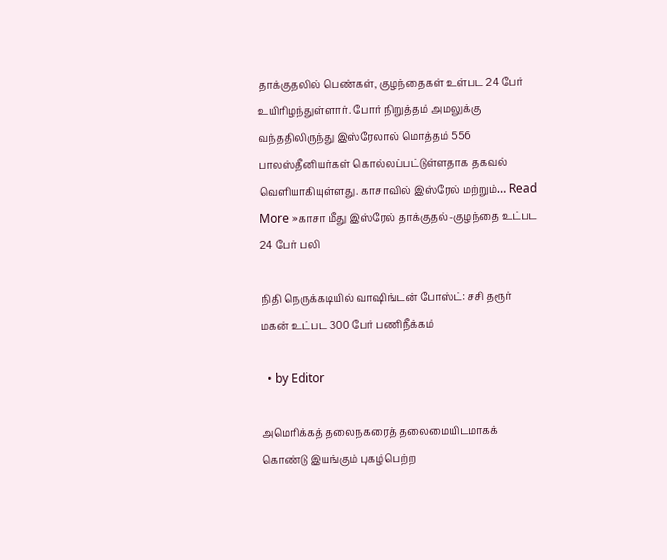தாக்குதலில் பெண்கள், குழந்தைகள் உள்பட 24 பேர் உயிரிழந்துள்ளார். போர் நிறுத்தம் அமலுக்கு வந்ததிலிருந்து இஸ்ரேலால் மொத்தம் 556 பாலஸ்தீனியர்கள் கொல்லப்பட்டுள்ளதாக தகவல் வெளியாகியுள்ளது. காசாவில் இஸ்ரேல் மற்றும்… Read More »காசா மீது இஸ்ரேல் தாக்குதல்-குழந்தை உட்பட 24 பேர் பலி

நிதி நெருக்கடியில் வாஷிங்டன் போஸ்ட்: சசி தரூர் மகன் உட்பட 300 பேர் பணிநீக்கம்

  • by Editor

அமெரிக்கத் தலைநகரைத் தலைமையிடமாகக் கொண்டு இயங்கும் புகழ்பெற்ற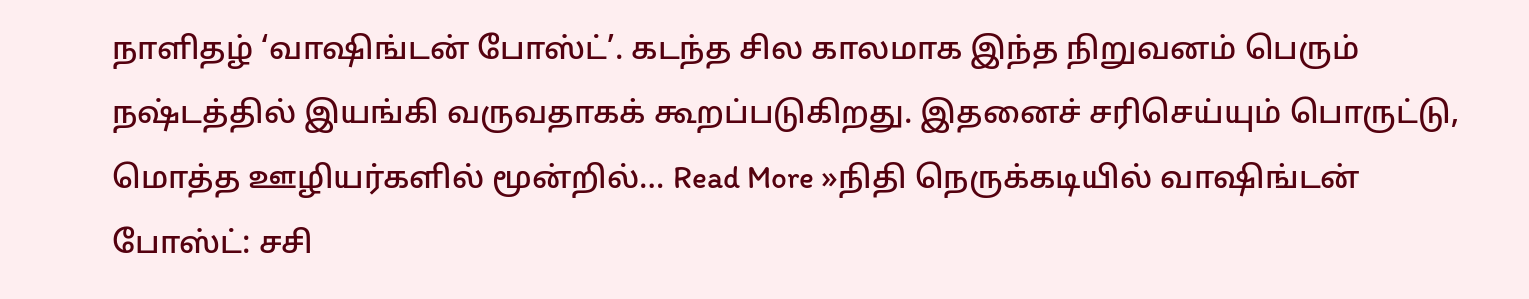நாளிதழ் ‘வாஷிங்டன் போஸ்ட்’. கடந்த சில காலமாக இந்த நிறுவனம் பெரும் நஷ்டத்தில் இயங்கி வருவதாகக் கூறப்படுகிறது. இதனைச் சரிசெய்யும் பொருட்டு, மொத்த ஊழியர்களில் மூன்றில்… Read More »நிதி நெருக்கடியில் வாஷிங்டன் போஸ்ட்: சசி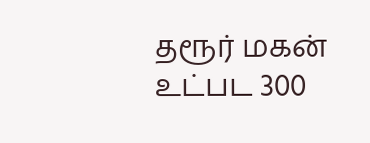தரூர் மகன் உட்பட 300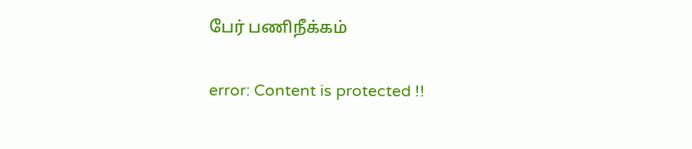பேர் பணிநீக்கம்

error: Content is protected !!